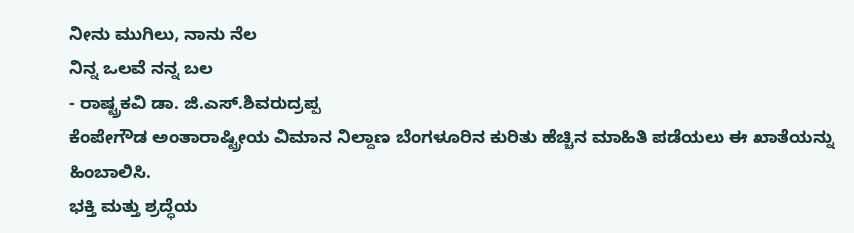ನೀನು ಮುಗಿಲು, ನಾನು ನೆಲ
ನಿನ್ನ ಒಲವೆ ನನ್ನ ಬಲ
- ರಾಷ್ಟ್ರಕವಿ ಡಾ. ಜಿ.ಎಸ್.ಶಿವರುದ್ರಪ್ಪ
ಕೆಂಪೇಗೌಡ ಅಂತಾರಾಷ್ಟ್ರೀಯ ವಿಮಾನ ನಿಲ್ದಾಣ ಬೆಂಗಳೂರಿನ ಕುರಿತು ಹೆಚ್ಚಿನ ಮಾಹಿತಿ ಪಡೆಯಲು ಈ ಖಾತೆಯನ್ನು ಹಿಂಬಾಲಿಸಿ.
ಭಕ್ತಿ ಮತ್ತು ಶ್ರದ್ಧೆಯ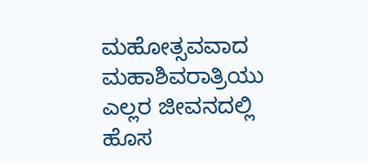ಮಹೋತ್ಸವವಾದ ಮಹಾಶಿವರಾತ್ರಿಯು ಎಲ್ಲರ ಜೀವನದಲ್ಲಿ ಹೊಸ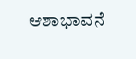ಆಶಾಭಾವನೆ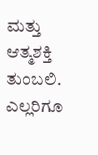ಮತ್ತು ಆತ್ಮಶಕ್ತಿ ತುಂಬಲಿ. ಎಲ್ಲರಿಗೂ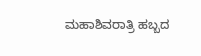ಮಹಾಶಿವರಾತ್ರಿ ಹಬ್ಬದ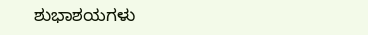ಶುಭಾಶಯಗಳು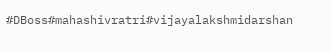#DBoss#mahashivratri#vijayalakshmidarshan